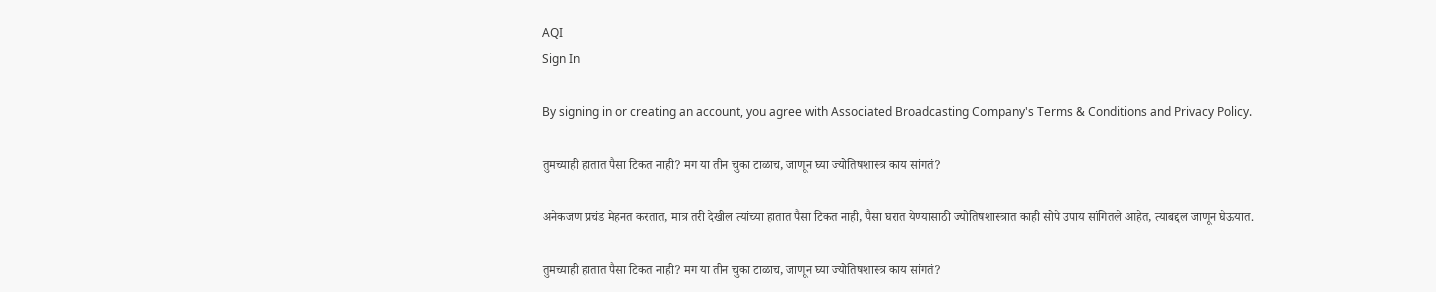AQI
Sign In

By signing in or creating an account, you agree with Associated Broadcasting Company's Terms & Conditions and Privacy Policy.

तुमच्याही हातात पैसा टिकत नाही? मग या तीन चुका टाळाच, जाणून घ्या ज्योतिषशास्त्र काय सांगतं?

अनेकजण प्रचंड मेहनत करतात, मात्र तरी देखील त्यांच्या हातात पैसा टिकत नाही, पैसा घरात येण्यासाठी ज्योतिषशास्त्रात काही सोपे उपाय सांगितले आहेत, त्याबद्दल जाणून घेऊयात.

तुमच्याही हातात पैसा टिकत नाही? मग या तीन चुका टाळाच, जाणून घ्या ज्योतिषशास्त्र काय सांगतं?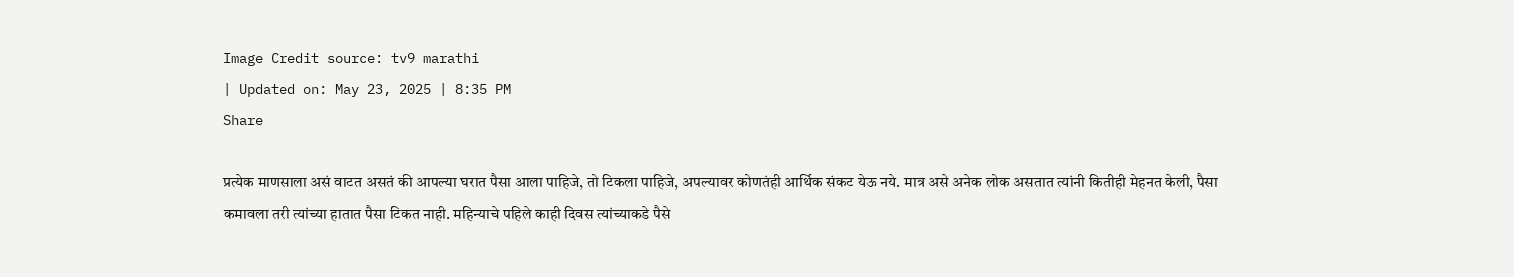Image Credit source: tv9 marathi
| Updated on: May 23, 2025 | 8:35 PM
Share

प्रत्येक माणसाला असं वाटत असतं की आपल्या घरात पैसा आला पाहिजे, तो टिकला पाहिजे, अपल्यावर कोणतंही आर्थिक संकट येऊ नये. मात्र असे अनेक लोक असतात त्यांनी कितीही मेहनत केली, पैसा कमावला तरी त्यांच्या हातात पैसा टिकत नाही. महिन्याचे पहिले काही दिवस त्यांच्याकडे पैसे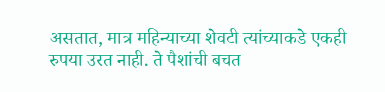असतात, मात्र महिन्याच्या शेवटी त्यांच्याकडे एकही रुपया उरत नाही. ते पैशांची बचत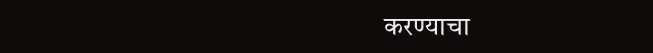करण्याचा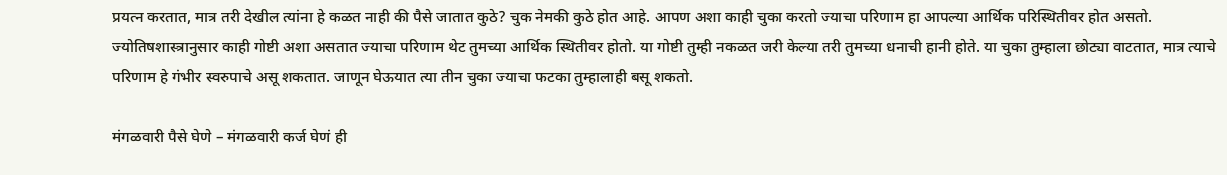प्रयत्न करतात, मात्र तरी देखील त्यांना हे कळत नाही की पैसे जातात कुठे? चुक नेमकी कुठे होत आहे. आपण अशा काही चुका करतो ज्याचा परिणाम हा आपल्या आर्थिक परिस्थितीवर होत असतो. ज्योतिषशास्त्रानुसार काही गोष्टी अशा असतात ज्याचा परिणाम थेट तुमच्या आर्थिक स्थितीवर होतो. या गोष्टी तुम्ही नकळत जरी केल्या तरी तुमच्या धनाची हानी होते. या चुका तुम्हाला छोट्या वाटतात, मात्र त्याचे परिणाम हे गंभीर स्वरुपाचे असू शकतात. जाणून घेऊयात त्या तीन चुका ज्याचा फटका तुम्हालाही बसू शकतो.

मंगळवारी पैसे घेणे – मंगळवारी कर्ज घेणं ही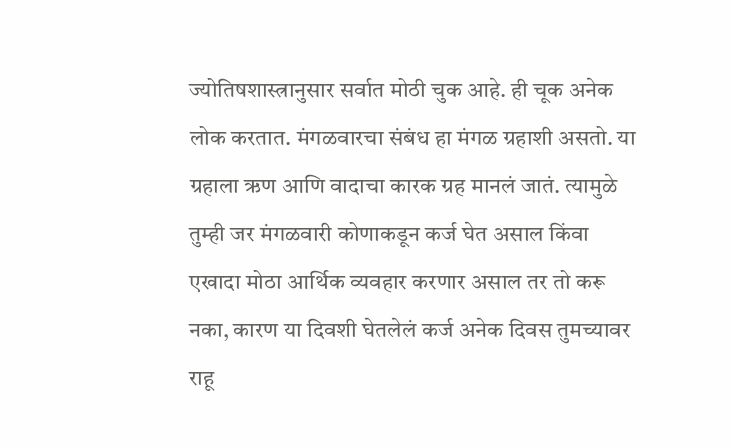ज्योतिषशास्त्रानुसार सर्वात मोठी चुक आहे. ही चूक अनेक लोक करतात. मंगळवारचा संबंध हा मंगळ ग्रहाशी असतो. या ग्रहाला ऋण आणि वादाचा कारक ग्रह मानलं जातं. त्यामुळे तुम्ही जर मंगळवारी कोणाकडून कर्ज घेत असाल किंवा एखादा मोठा आर्थिक व्यवहार करणार असाल तर तो करू नका, कारण या दिवशी घेतलेलं कर्ज अनेक दिवस तुमच्यावर राहू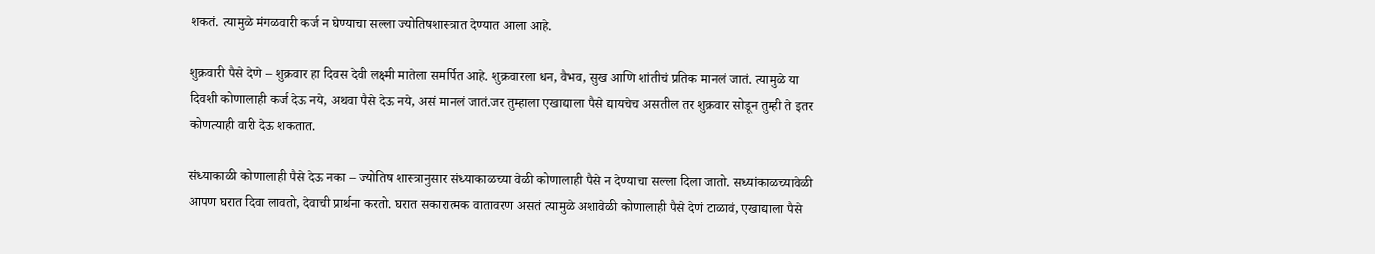शकतं. त्यामुळे मंगळवारी कर्ज न घेण्याचा सल्ला ज्योतिषशास्त्रात देण्यात आला आहे.

शुक्रवारी पैसे देणे – शुक्रवार हा दिवस देवी लक्ष्मी मातेला समर्पित आहे. शुक्रवारला धन, वैभव, सुख आणि शांतीचं प्रतिक मानलं जातं. त्यामुळे या दिवशी कोणालाही कर्ज देऊ नये, अथवा पैसे देऊ नये, असं मानलं जातं.जर तुम्हाला एखाद्याला पैसे द्यायचेच असतील तर शुक्रवार सोडून तुम्ही ते इतर कोणत्याही वारी देऊ शकतात.

संध्याकाळी कोणालाही पैसे देऊ नका – ज्योतिष शास्त्रानुसार संध्याकाळच्या वेळी कोणालाही पैसे न देण्याचा सल्ला दिला जातो. सध्यांकाळच्यावेळी आपण घरात दिवा लावतो, देवाची प्रार्थना करतो. घरात सकारात्मक वातावरण असतं त्यामुळे अशावेळी कोणालाही पैसे देणं टाळावं, एखाद्याला पैसे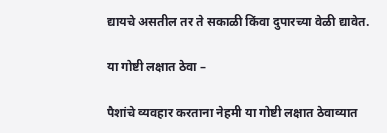द्यायचे असतील तर ते सकाळी किंवा दुपारच्या वेळी द्यावेत.

या गोष्टी लक्षात ठेवा –

पैशांचे व्यवहार करताना नेहमी या गोष्टी लक्षात ठेवाव्यात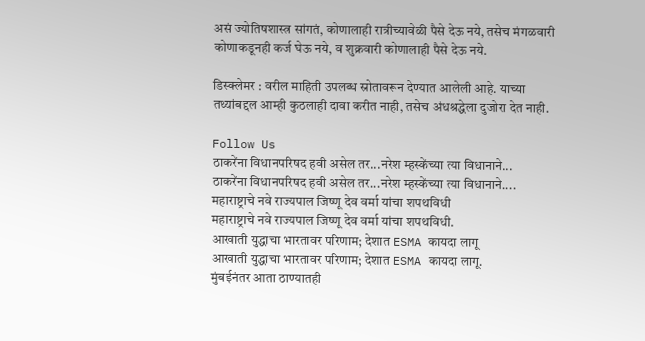असं ज्योतिषशास्त्र सांगतं, कोणालाही रात्रीच्यावेळी पैसे देऊ नये, तसेच मंगळवारी कोणाकडूनही कर्ज घेऊ नये, व शुक्रवारी कोणालाही पैसे देऊ नये.

डिस्क्लेमर : वरील माहिती उपलब्ध स्रोतावरून देण्यात आलेली आहे. याच्या तथ्यांबद्दल आम्ही कुठलाही दावा करीत नाही, तसेच अंधश्रद्धेला दुजोरा देत नाही.

Follow Us
ठाकरेंना विधानपरिषद हवी असेल तर...नरेश म्हस्केंच्या त्या विधानाने...
ठाकरेंना विधानपरिषद हवी असेल तर...नरेश म्हस्केंच्या त्या विधानाने....
महाराष्ट्राचे नवे राज्यपाल जिष्णू देव वर्मा यांचा शपथविधी
महाराष्ट्राचे नवे राज्यपाल जिष्णू देव वर्मा यांचा शपथविधी.
आखाती युद्धाचा भारतावर परिणाम; देशात ESMA कायदा लागू
आखाती युद्धाचा भारतावर परिणाम; देशात ESMA कायदा लागू.
मुंबईनंतर आता ठाण्यातही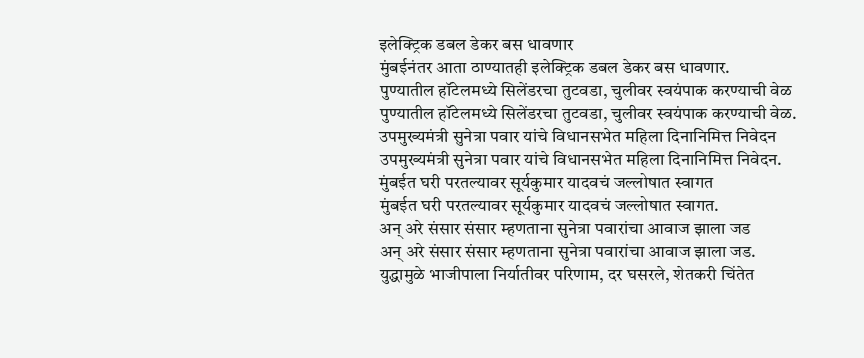इलेक्ट्रिक डबल डेकर बस धावणार
मुंबईनंतर आता ठाण्यातही इलेक्ट्रिक डबल डेकर बस धावणार.
पुण्यातील हॉटेलमध्ये सिलेंडरचा तुटवडा, चुलीवर स्वयंपाक करण्याची वेळ
पुण्यातील हॉटेलमध्ये सिलेंडरचा तुटवडा, चुलीवर स्वयंपाक करण्याची वेळ.
उपमुख्यमंत्री सुनेत्रा पवार यांचे विधानसभेत महिला दिनानिमित्त निवेदन
उपमुख्यमंत्री सुनेत्रा पवार यांचे विधानसभेत महिला दिनानिमित्त निवेदन.
मुंबईत घरी परतल्यावर सूर्यकुमार यादवचं जल्लोषात स्वागत
मुंबईत घरी परतल्यावर सूर्यकुमार यादवचं जल्लोषात स्वागत.
अन् अरे संसार संसार म्हणताना सुनेत्रा पवारांचा आवाज झाला जड
अन् अरे संसार संसार म्हणताना सुनेत्रा पवारांचा आवाज झाला जड.
युद्धामुळे भाजीपाला निर्यातीवर परिणाम, दर घसरले, शेतकरी चिंतेत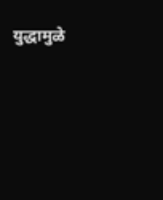युद्धामुळे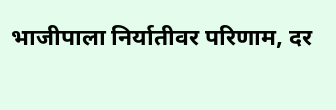भाजीपाला निर्यातीवर परिणाम, दर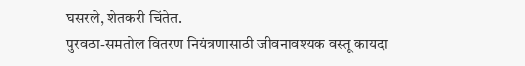घसरले, शेतकरी चिंतेत.
पुरवठा-समतोल वितरण नियंत्रणासाठी जीवनावश्यक वस्तू कायदा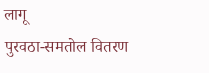लागू
पुरवठा-समतोल वितरण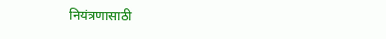नियंत्रणासाठी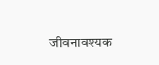जीवनावश्यक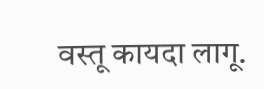वस्तू कायदा लागू.